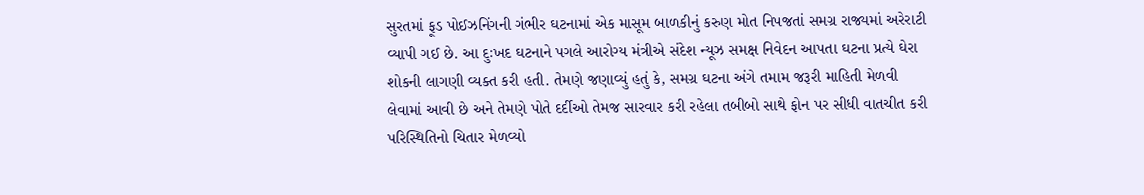સુરતમાં ફૂડ પોઈઝનિંગની ગંભીર ઘટનામાં એક માસૂમ બાળકીનું કરુણ મોત નિપજતાં સમગ્ર રાજ્યમાં અરેરાટી વ્યાપી ગઈ છે. આ દુઃખદ ઘટનાને પગલે આરોગ્ય મંત્રીએ સંદેશ ન્યૂઝ સમક્ષ નિવેદન આપતા ઘટના પ્રત્યે ઘેરા શોકની લાગણી વ્યક્ત કરી હતી. તેમણે જણાવ્યું હતું કે, સમગ્ર ઘટના અંગે તમામ જરૂરી માહિતી મેળવી લેવામાં આવી છે અને તેમણે પોતે દર્દીઓ તેમજ સારવાર કરી રહેલા તબીબો સાથે ફોન પર સીધી વાતચીત કરી પરિસ્થિતિનો ચિતાર મેળવ્યો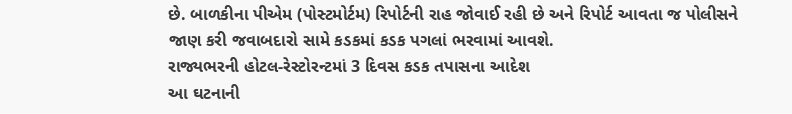છે. બાળકીના પીએમ (પોસ્ટમોર્ટમ) રિપોર્ટની રાહ જોવાઈ રહી છે અને રિપોર્ટ આવતા જ પોલીસને જાણ કરી જવાબદારો સામે કડકમાં કડક પગલાં ભરવામાં આવશે.
રાજ્યભરની હોટલ-રેસ્ટોરન્ટમાં 3 દિવસ કડક તપાસના આદેશ
આ ઘટનાની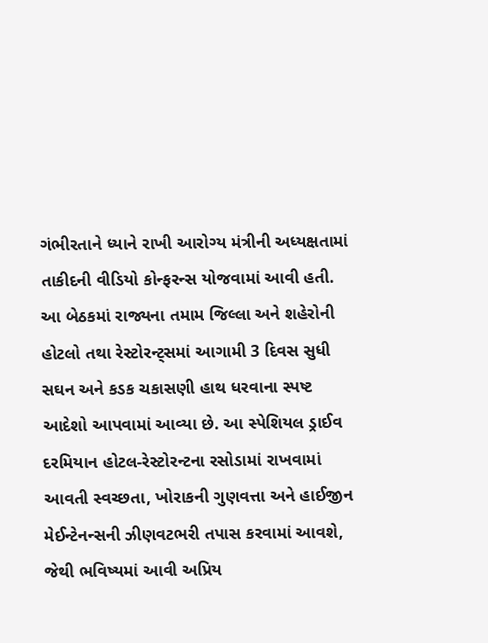ગંભીરતાને ધ્યાને રાખી આરોગ્ય મંત્રીની અધ્યક્ષતામાં તાકીદની વીડિયો કોન્ફરન્સ યોજવામાં આવી હતી. આ બેઠકમાં રાજ્યના તમામ જિલ્લા અને શહેરોની હોટલો તથા રેસ્ટોરન્ટ્સમાં આગામી 3 દિવસ સુધી સઘન અને કડક ચકાસણી હાથ ધરવાના સ્પષ્ટ આદેશો આપવામાં આવ્યા છે. આ સ્પેશિયલ ડ્રાઈવ દરમિયાન હોટલ-રેસ્ટોરન્ટના રસોડામાં રાખવામાં આવતી સ્વચ્છતા, ખોરાકની ગુણવત્તા અને હાઈજીન મેઈન્ટેનન્સની ઝીણવટભરી તપાસ કરવામાં આવશે, જેથી ભવિષ્યમાં આવી અપ્રિય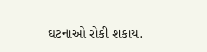ઘટનાઓ રોકી શકાય.